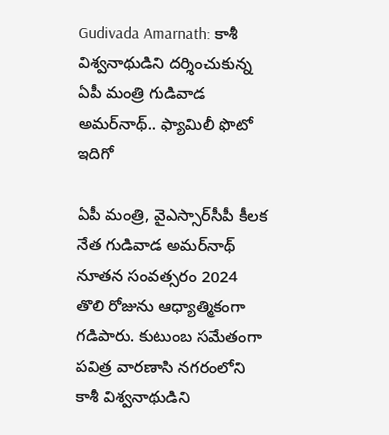Gudivada Amarnath: కాశీ విశ్వనాథుడిని దర్శించుకున్న ఏపీ మంత్రి గుడివాడ అమర్‌నాథ్.. ఫ్యామిలీ ఫొటో ఇదిగో

ఏపీ మంత్రి, వైఎస్సార్‌సీపీ కీలక నేత గుడివాడ అమర్‌నాథ్ నూతన సంవత్సరం 2024 తొలి రోజును ఆధ్యాత్మికంగా గడిపారు. కుటుంబ సమేతంగా పవిత్ర వారణాసి నగరంలోని కాశీ విశ్వనాథుడిని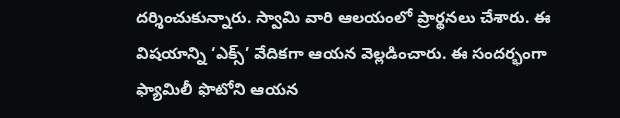దర్శించుకున్నారు. స్వామి వారి ఆలయంలో ప్రార్థనలు చేశారు. ఈ విషయాన్ని ‘ఎక్స్’ వేదికగా ఆయన వెల్లడించారు. ఈ సందర్భంగా ఫ్యామిలీ ఫొటోని ఆయన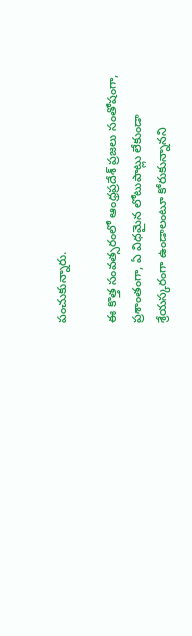పంచుకున్నారు.

ఈ కొత్త సంవత్సరంలో ఆంధ్రప్రదేశ్ ప్రజలు సంతోషంగా, ప్రశాంతంగా, ఏ విధమైన లోటుపాట్లు లేకుండా శ్రేయస్కరంగా ఉండాలంటూ కోరుకున్నానని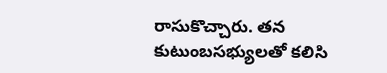రాసుకొచ్చారు. తన కుటుంబసభ్యులతో కలిసి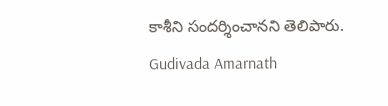కాశీని సందర్శించానని తెలిపారు.
Gudivada Amarnath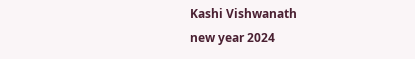Kashi Vishwanath
new year 2024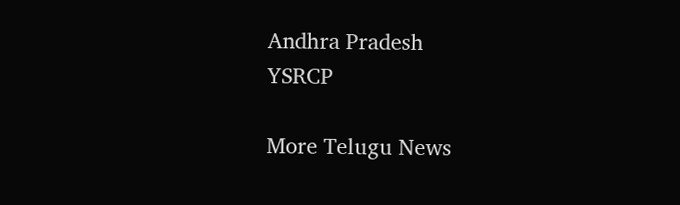Andhra Pradesh
YSRCP

More Telugu News